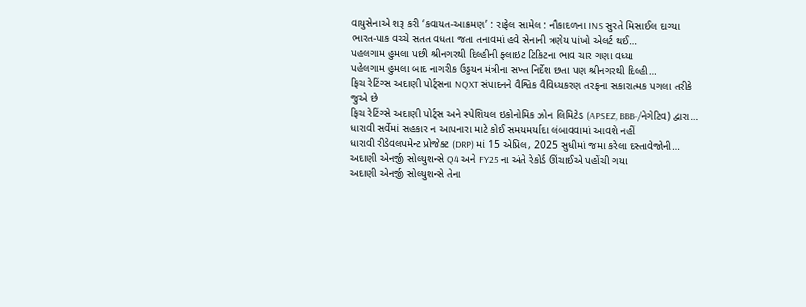વાયુસેનાએ શરૂ કરી ‘કવાયત-આક્રમણ’ : રાફેલ સામેલ : નૌકાદળના INS સુરતે મિસાઈલ દાગ્યા
ભારત-પાક વચ્ચે સતત વધતા જતા તનાવમાં હવે સેનાની ત્રણેય પાંખો એલર્ટ થઈ…
પહલગામ હુમલા પછી શ્રીનગરથી દિલ્હીની ફ્લાઇટ ટિકિટના ભાવ ચાર ગણા વધ્યા
પહેલગામ હુમલા બાદ નાગરીક ઉડ્ડયન મંત્રીના સખ્ત નિર્દેશ છતા પણ શ્રીનગરથી દિલ્હી…
ફિચ રેટિંગ્સ અદાણી પોર્ટ્સના NQXT સંપાદનને વૈશ્વિક વૈવિધ્યકરણ તરફના સકારાત્મક પગલા તરીકે જુએ છે
ફિચ રેટિંગ્સે અદાણી પોર્ટ્સ અને સ્પેશિયલ ઇકોનોમિક ઝોન લિમિટેડ (APSEZ, BBB-/નેગેટિવ) દ્વારા…
ધારાવી સર્વેમાં સહકાર ન આપનારા માટે કોઈ સમયમર્યાદા લંબાવવામાં આવશે નહીં
ધારાવી રીડેવલપમેન્ટ પ્રોજેક્ટ (DRP) માં 15 એપ્રિલ, 2025 સુધીમાં જમા કરેલા દસ્તાવેજોની…
અદાણી એનર્જી સોલ્યુશન્સે Q4 અને FY25 ના અંતે રેકોર્ડ ઊંચાઈએ પહોંચી ગયા
અદાણી એનર્જી સોલ્યુશન્સે તેના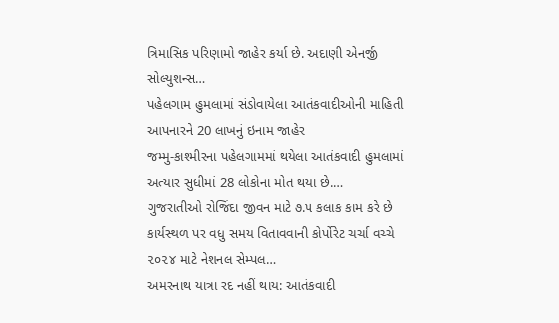ત્રિમાસિક પરિણામો જાહેર કર્યા છે. અદાણી એનર્જી સોલ્યુશન્સ…
પહેલગામ હુમલામાં સંડોવાયેલા આતંકવાદીઓની માહિતી આપનારને 20 લાખનું ઇનામ જાહેર
જમ્મુ-કાશ્મીરના પહેલગામમાં થયેલા આતંકવાદી હુમલામાં અત્યાર સુધીમાં 28 લોકોના મોત થયા છે.…
ગુજરાતીઓ રોજિંદા જીવન માટે ૭.૫ કલાક કામ કરે છે
કાર્યસ્થળ પર વધુ સમય વિતાવવાની કોર્પોરેટ ચર્ચા વચ્ચે ૨૦૨૪ માટે નેશનલ સેમ્પલ…
અમરનાથ યાત્રા રદ નહીં થાય: આતંકવાદી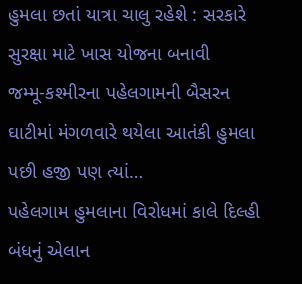હુમલા છતાં યાત્રા ચાલુ રહેશે : સરકારે સુરક્ષા માટે ખાસ યોજના બનાવી
જમ્મૂ-કશ્મીરના પહેલગામની બૈસરન ઘાટીમાં મંગળવારે થયેલા આતંકી હુમલા પછી હજી પણ ત્યાં…
પહેલગામ હુમલાના વિરોધમાં કાલે દિલ્હી બંધનું એલાન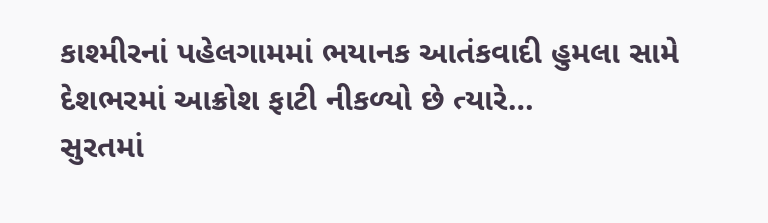કાશ્મીરનાં પહેલગામમાં ભયાનક આતંકવાદી હુમલા સામે દેશભરમાં આક્રોશ ફાટી નીકળ્યો છે ત્યારે…
સુરતમાં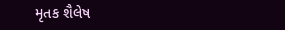મૃતક શૈલેષ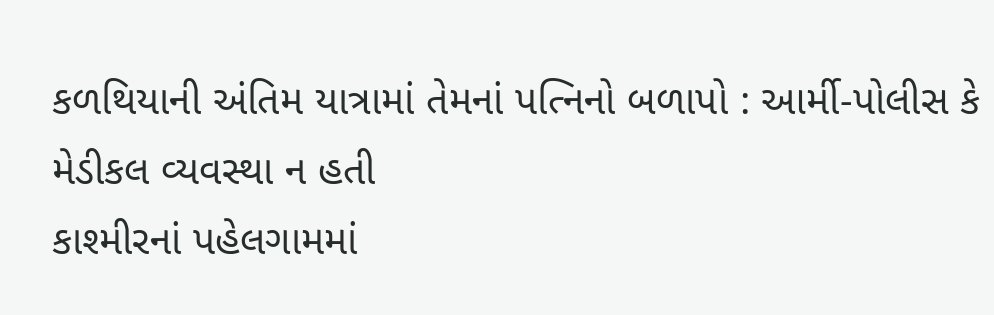કળથિયાની અંતિમ યાત્રામાં તેમનાં પત્નિનો બળાપો : આર્મી-પોલીસ કે મેડીકલ વ્યવસ્થા ન હતી
કાશ્મીરનાં પહેલગામમાં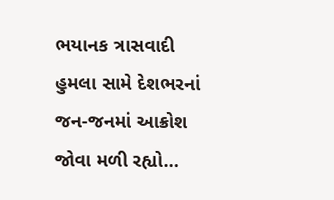ભયાનક ત્રાસવાદી હુમલા સામે દેશભરનાં જન-જનમાં આક્રોશ જોવા મળી રહ્યો…